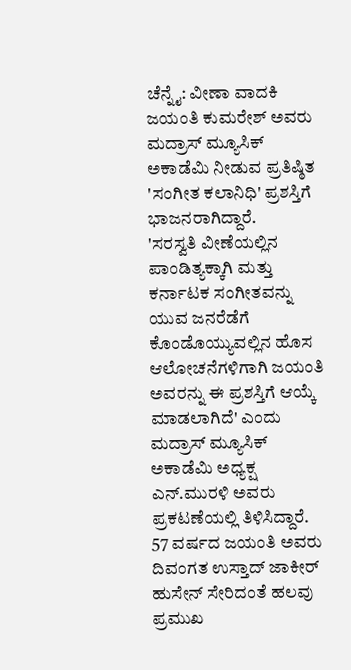ಚೆನ್ನೈ: ವೀಣಾ ವಾದಕಿ ಜಯಂತಿ ಕುಮರೇಶ್ ಅವರು ಮದ್ರಾಸ್ ಮ್ಯೂಸಿಕ್ ಅಕಾಡೆಮಿ ನೀಡುವ ಪ್ರತಿಷ್ಠಿತ 'ಸಂಗೀತ ಕಲಾನಿಧಿ' ಪ್ರಶಸ್ತಿಗೆ ಭಾಜನರಾಗಿದ್ದಾರೆ.
'ಸರಸ್ವತಿ ವೀಣೆಯಲ್ಲಿನ ಪಾಂಡಿತ್ಯಕ್ಕಾಗಿ ಮತ್ತು ಕರ್ನಾಟಕ ಸಂಗೀತವನ್ನು ಯುವ ಜನರೆಡೆಗೆ ಕೊಂಡೊಯ್ಯುವಲ್ಲಿನ ಹೊಸ ಆಲೋಚನೆಗಳಿಗಾಗಿ ಜಯಂತಿ ಅವರನ್ನು ಈ ಪ್ರಶಸ್ತಿಗೆ ಆಯ್ಕೆ ಮಾಡಲಾಗಿದೆ' ಎಂದು ಮದ್ರಾಸ್ ಮ್ಯೂಸಿಕ್ ಅಕಾಡೆಮಿ ಅಧ್ಯಕ್ಷ ಎನ್.ಮುರಳಿ ಅವರು ಪ್ರಕಟಣೆಯಲ್ಲಿ ತಿಳಿಸಿದ್ದಾರೆ.
57 ವರ್ಷದ ಜಯಂತಿ ಅವರು ದಿವಂಗತ ಉಸ್ತಾದ್ ಜಾಕೀರ್ ಹುಸೇನ್ ಸೇರಿದಂತೆ ಹಲವು ಪ್ರಮುಖ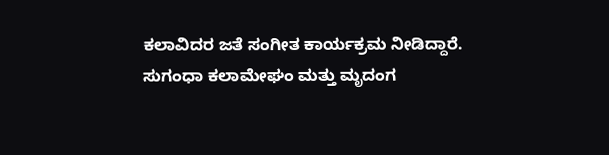ಕಲಾವಿದರ ಜತೆ ಸಂಗೀತ ಕಾರ್ಯಕ್ರಮ ನೀಡಿದ್ದಾರೆ.
ಸುಗಂಧಾ ಕಲಾಮೇಘಂ ಮತ್ತು ಮೃದಂಗ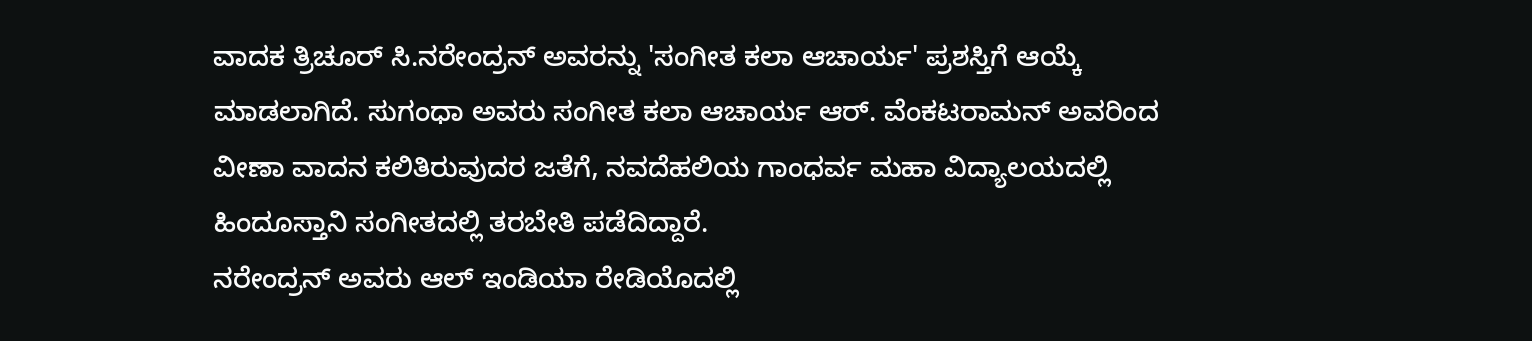ವಾದಕ ತ್ರಿಚೂರ್ ಸಿ.ನರೇಂದ್ರನ್ ಅವರನ್ನು 'ಸಂಗೀತ ಕಲಾ ಆಚಾರ್ಯ' ಪ್ರಶಸ್ತಿಗೆ ಆಯ್ಕೆ ಮಾಡಲಾಗಿದೆ. ಸುಗಂಧಾ ಅವರು ಸಂಗೀತ ಕಲಾ ಆಚಾರ್ಯ ಆರ್. ವೆಂಕಟರಾಮನ್ ಅವರಿಂದ ವೀಣಾ ವಾದನ ಕಲಿತಿರುವುದರ ಜತೆಗೆ, ನವದೆಹಲಿಯ ಗಾಂಧರ್ವ ಮಹಾ ವಿದ್ಯಾಲಯದಲ್ಲಿ ಹಿಂದೂಸ್ತಾನಿ ಸಂಗೀತದಲ್ಲಿ ತರಬೇತಿ ಪಡೆದಿದ್ದಾರೆ.
ನರೇಂದ್ರನ್ ಅವರು ಆಲ್ ಇಂಡಿಯಾ ರೇಡಿಯೊದಲ್ಲಿ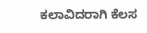ಕಲಾವಿದರಾಗಿ ಕೆಲಸ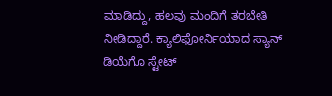ಮಾಡಿದ್ದು, ಹಲವು ಮಂದಿಗೆ ತರಬೇತಿ ನೀಡಿದ್ದಾರೆ. ಕ್ಯಾಲಿಫೋರ್ನಿಯಾದ ಸ್ಯಾನ್ ಡಿಯೆಗೊ ಸ್ಟೇಟ್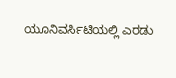ಯೂನಿವರ್ಸಿಟಿಯಲ್ಲಿ ಎರಡು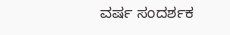ವರ್ಷ ಸಂದರ್ಶಕ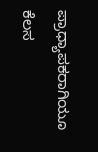ಪ್ರಾಧ್ಯಾಪಕರಾಗಿಯೂ ಕೆಲಸ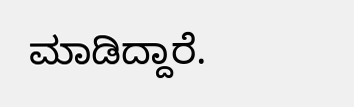ಮಾಡಿದ್ದಾರೆ.